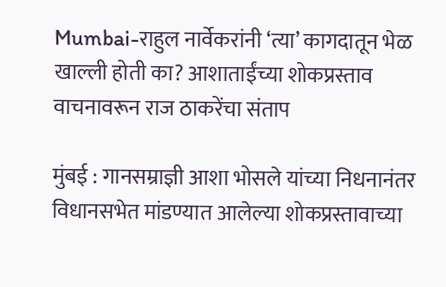Mumbai-राहुल नार्वेकरांनी ‘त्या’ कागदातून भेळ खाल्ली होती का? आशाताईंच्या शोकप्रस्ताव वाचनावरून राज ठाकरेंचा संताप

मुंबई : गानसम्राज्ञी आशा भोसले यांच्या निधनानंतर विधानसभेत मांडण्यात आलेल्या शोकप्रस्तावाच्या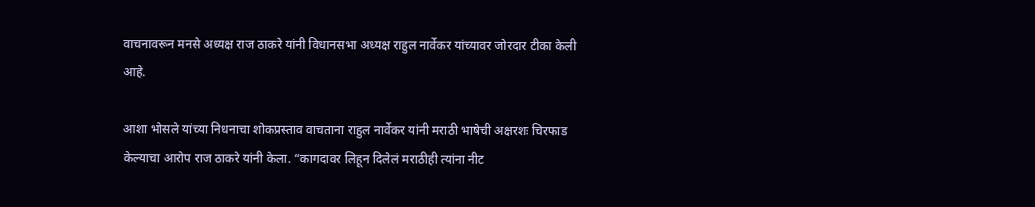वाचनावरून मनसे अध्यक्ष राज ठाकरे यांनी विधानसभा अध्यक्ष राहुल नार्वेकर यांच्यावर जोरदार टीका केली आहे.

आशा भोसले यांच्या निधनाचा शोकप्रस्ताव वाचताना राहुल नार्वेकर यांनी मराठी भाषेची अक्षरशः चिरफाड केल्याचा आरोप राज ठाकरे यांनी केला. “कागदावर लिहून दिलेलं मराठीही त्यांना नीट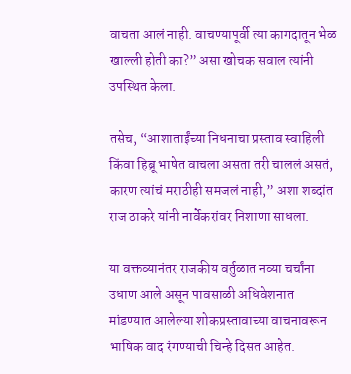वाचता आलं नाही. वाचण्यापूर्वी त्या कागदातून भेळ खाल्ली होती का?” असा खोचक सवाल त्यांनी उपस्थित केला.

तसेच, “आशाताईंच्या निधनाचा प्रस्ताव स्वाहिली किंवा हिब्रू भाषेत वाचला असता तरी चाललं असतं, कारण त्यांचं मराठीही समजलं नाही,” अशा शब्दांत राज ठाकरे यांनी नार्वेकरांवर निशाणा साधला.

या वक्तव्यानंतर राजकीय वर्तुळात नव्या चर्चांना उधाण आले असून पावसाळी अधिवेशनात मांडण्यात आलेल्या शोकप्रस्तावाच्या वाचनावरून भाषिक वाद रंगण्याची चिन्हे दिसत आहेत.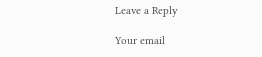Leave a Reply

Your email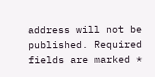address will not be published. Required fields are marked *